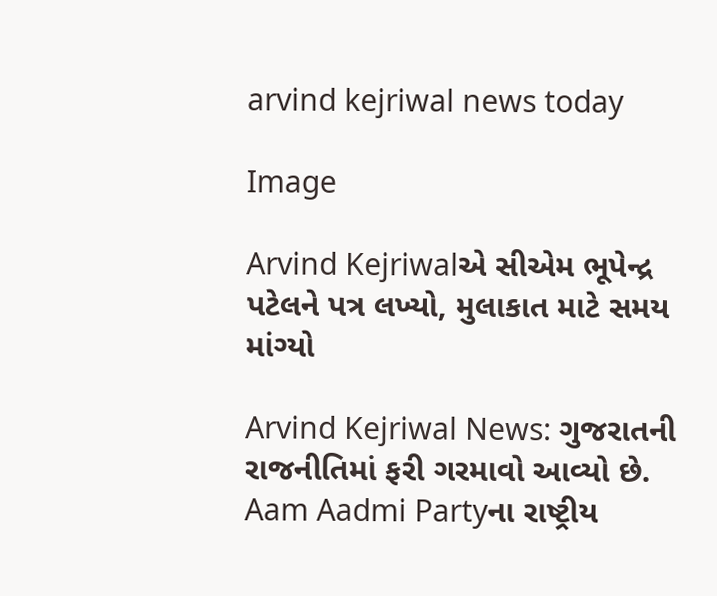arvind kejriwal news today

Image

Arvind Kejriwalએ સીએમ ભૂપેન્દ્ર પટેલને પત્ર લખ્યો, મુલાકાત માટે સમય માંગ્યો

Arvind Kejriwal News: ગુજરાતની રાજનીતિમાં ફરી ગરમાવો આવ્યો છે. Aam Aadmi Partyના રાષ્ટ્રીય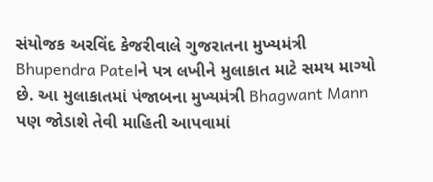સંયોજક અરવિંદ કેજરીવાલે ગુજરાતના મુખ્યમંત્રી Bhupendra Patelને પત્ર લખીને મુલાકાત માટે સમય માગ્યો છે. આ મુલાકાતમાં પંજાબના મુખ્યમંત્રી Bhagwant Mann પણ જોડાશે તેવી માહિતી આપવામાં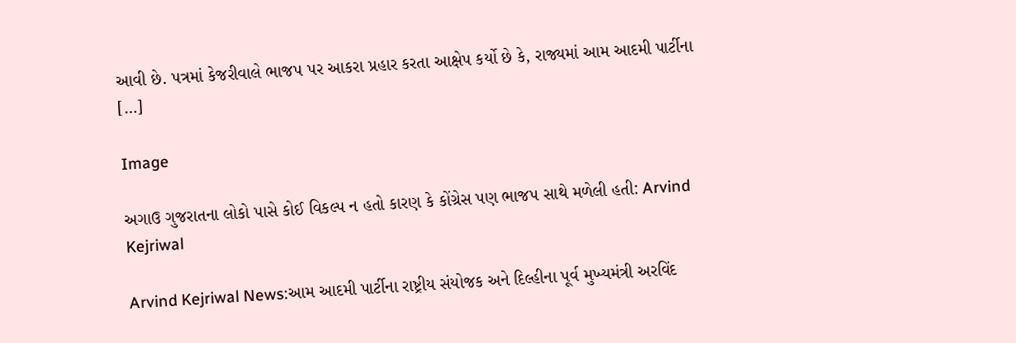આવી છે. પત્રમાં કેજરીવાલે ભાજપ પર આકરા પ્રહાર કરતા આક્ષેપ કર્યો છે કે, રાજ્યમાં આમ આદમી પાર્ટીના […]

Image

અગાઉ ગુજરાતના લોકો પાસે કોઈ વિકલ્પ ન હતો કારણ કે કોંગ્રેસ પણ ભાજપ સાથે મળેલી હતી: Arvind Kejriwal

Arvind Kejriwal News:આમ આદમી પાર્ટીના રાષ્ટ્રીય સંયોજક અને દિલ્હીના પૂર્વ મુખ્યમંત્રી અરવિંદ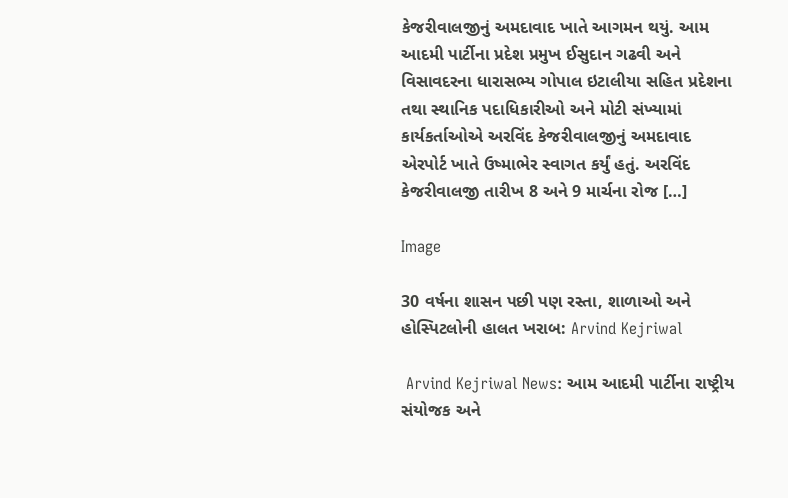કેજરીવાલજીનું અમદાવાદ ખાતે આગમન થયું. આમ આદમી પાર્ટીના પ્રદેશ પ્રમુખ ઈસુદાન ગઢવી અને વિસાવદરના ધારાસભ્ય ગોપાલ ઇટાલીયા સહિત પ્રદેશના તથા સ્થાનિક પદાધિકારીઓ અને મોટી સંખ્યામાં કાર્યકર્તાઓએ અરવિંદ કેજરીવાલજીનું અમદાવાદ એરપોર્ટ ખાતે ઉષ્માભેર સ્વાગત કર્યું હતું. અરવિંદ કેજરીવાલજી તારીખ 8 અને 9 માર્ચના રોજ […]

Image

30 વર્ષના શાસન પછી પણ રસ્તા, શાળાઓ અને હોસ્પિટલોની હાલત ખરાબ: Arvind Kejriwal

 Arvind Kejriwal News: આમ આદમી પાર્ટીના રાષ્ટ્રીય સંયોજક અને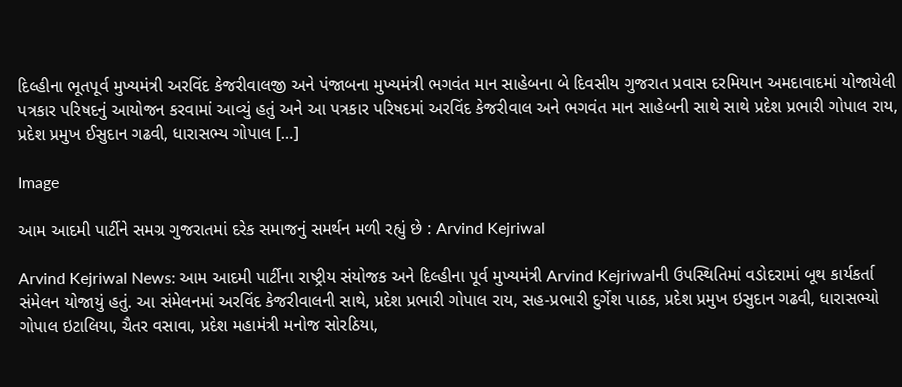દિલ્હીના ભૂતપૂર્વ મુખ્યમંત્રી અરવિંદ કેજરીવાલજી અને પંજાબના મુખ્યમંત્રી ભગવંત માન સાહેબના બે દિવસીય ગુજરાત પ્રવાસ દરમિયાન અમદાવાદમાં યોજાયેલી પત્રકાર પરિષદનું આયોજન કરવામાં આવ્યું હતું અને આ પત્રકાર પરિષદમાં અરવિંદ કેજરીવાલ અને ભગવંત માન સાહેબની સાથે સાથે પ્રદેશ પ્રભારી ગોપાલ રાય, પ્રદેશ પ્રમુખ ઈસુદાન ગઢવી, ધારાસભ્ય ગોપાલ […]

Image

આમ આદમી પાર્ટીને સમગ્ર ગુજરાતમાં દરેક સમાજનું સમર્થન મળી રહ્યું છે : Arvind Kejriwal

Arvind Kejriwal News: આમ આદમી પાર્ટીના રાષ્ટ્રીય સંયોજક અને દિલ્હીના પૂર્વ મુખ્યમંત્રી Arvind Kejriwalની ઉપસ્થિતિમાં વડોદરામાં બૂથ કાર્યકર્તા સંમેલન યોજાયું હતું. આ સંમેલનમાં અરવિંદ કેજરીવાલની સાથે, પ્રદેશ પ્રભારી ગોપાલ રાય, સહ-પ્રભારી દુર્ગેશ પાઠક, પ્રદેશ પ્રમુખ ઇસુદાન ગઢવી, ધારાસભ્યો ગોપાલ ઇટાલિયા, ચૈતર વસાવા, પ્રદેશ મહામંત્રી મનોજ સોરઠિયા,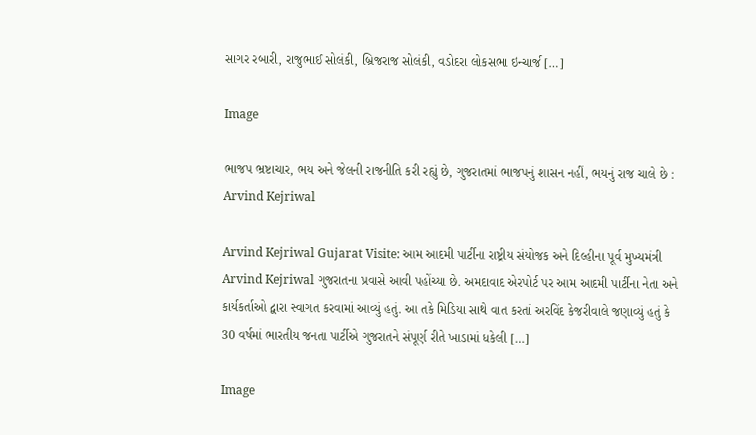સાગર રબારી, રાજુભાઈ સોલંકી, બ્રિજરાજ સોલંકી, વડોદરા લોકસભા ઇન્ચાર્જ […]

Image

ભાજપ ભ્રષ્ટાચાર, ભય અને જેલની રાજનીતિ કરી રહ્યું છે, ગુજરાતમાં ભાજપનું શાસન નહીં, ભયનું રાજ ચાલે છે : Arvind Kejriwal

Arvind Kejriwal Gujarat Visite: આમ આદમી પાર્ટીના રાષ્ટ્રીય સંયોજક અને દિલ્હીના પૂર્વ મુખ્યમંત્રી Arvind Kejriwal ગુજરાતના પ્રવાસે આવી પહોંચ્યા છે. અમદાવાદ એરપોર્ટ પર આમ આદમી પાર્ટીના નેતા અને કાર્યકર્તાઓ દ્વારા સ્વાગત કરવામાં આવ્યું હતું. આ તકે મિડિયા સાથે વાત કરતાં અરવિંદ કેજરીવાલે જણાવ્યું હતું કે 30 વર્ષમાં ભારતીય જનતા પાર્ટીએ ગુજરાતને સંપૂર્ણ રીતે ખાડામાં ધકેલી […]

Image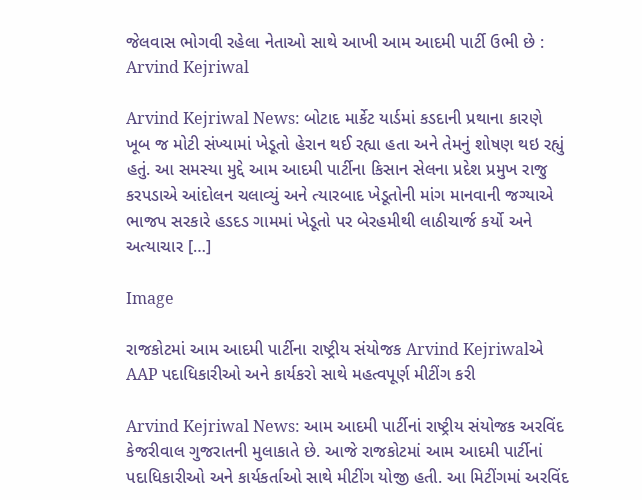જેલવાસ ભોગવી રહેલા નેતાઓ સાથે આખી આમ આદમી પાર્ટી ઉભી છે : Arvind Kejriwal

Arvind Kejriwal News: બોટાદ માર્કેટ યાર્ડમાં કડદાની પ્રથાના કારણે ખૂબ જ મોટી સંખ્યામાં ખેડૂતો હેરાન થઈ રહ્યા હતા અને તેમનું શોષણ થઇ રહ્યું હતું. આ સમસ્યા મુદ્દે આમ આદમી પાર્ટીના કિસાન સેલના પ્રદેશ પ્રમુખ રાજુ કરપડાએ આંદોલન ચલાવ્યું અને ત્યારબાદ ખેડૂતોની માંગ માનવાની જગ્યાએ ભાજપ સરકારે હડદડ ગામમાં ખેડૂતો પર બેરહમીથી લાઠીચાર્જ કર્યો અને અત્યાચાર […]

Image

રાજકોટમાં આમ આદમી પાર્ટીના રાષ્ટ્રીય સંયોજક Arvind Kejriwalએ AAP પદાધિકારીઓ અને કાર્યકરો સાથે મહત્વપૂર્ણ મીટીંગ કરી

Arvind Kejriwal News: આમ આદમી પાર્ટીનાં રાષ્ટ્રીય સંયોજક અરવિંદ કેજરીવાલ ગુજરાતની મુલાકાતે છે. આજે રાજકોટમાં આમ આદમી પાર્ટીનાં પદાધિકારીઓ અને કાર્યકર્તાઓ સાથે મીટીંગ યોજી હતી. આ મિટીંગમાં અરવિંદ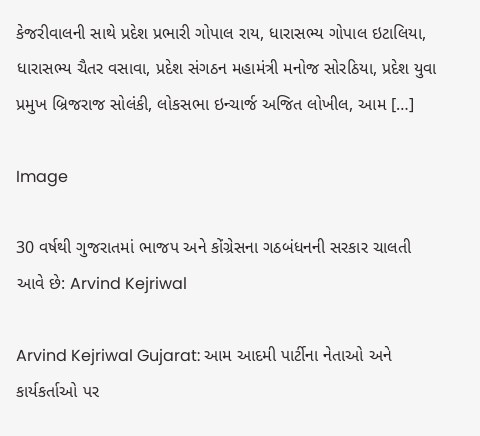કેજરીવાલની સાથે પ્રદેશ પ્રભારી ગોપાલ રાય, ધારાસભ્ય ગોપાલ ઇટાલિયા, ધારાસભ્ય ચૈતર વસાવા, પ્રદેશ સંગઠન મહામંત્રી મનોજ સોરઠિયા, પ્રદેશ યુવા પ્રમુખ બ્રિજરાજ સોલંકી, લોકસભા ઇન્ચાર્જ અજિત લોખીલ, આમ […]

Image

30 વર્ષથી ગુજરાતમાં ભાજપ અને કોંગ્રેસના ગઠબંધનની સરકાર ચાલતી આવે છે: Arvind Kejriwal

Arvind Kejriwal Gujarat: આમ આદમી પાર્ટીના નેતાઓ અને કાર્યકર્તાઓ પર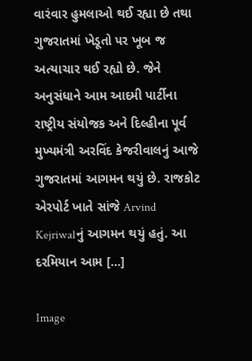વારંવાર હુમલાઓ થઈ રહ્યા છે તથા ગુજરાતમાં ખેડૂતો પર ખૂબ જ અત્યાચાર થઈ રહ્યો છે. જેને અનુસંધાને આમ આદમી પાર્ટીના રાષ્ટ્રીય સંયોજક અને દિલ્હીના પૂર્વ મુખ્યમંત્રી અરવિંદ કેજરીવાલનું આજે ગુજરાતમાં આગમન થયું છે. રાજકોટ એરપોર્ટ ખાતે સાંજે Arvind Kejriwalનું આગમન થયું હતું. આ દરમિયાન આમ […]

Image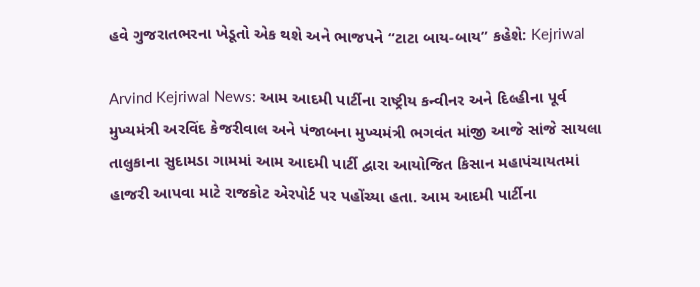હવે ગુજરાતભરના ખેડૂતો એક થશે અને ભાજપને “ટાટા બાય-બાય” કહેશે: Kejriwal

Arvind Kejriwal News: આમ આદમી પાર્ટીના રાષ્ટ્રીય કન્વીનર અને દિલ્હીના પૂર્વ મુખ્યમંત્રી અરવિંદ કેજરીવાલ અને પંજાબના મુખ્યમંત્રી ભગવંત માંજી આજે સાંજે સાયલા તાલુકાના સુદામડા ગામમાં આમ આદમી પાર્ટી દ્વારા આયોજિત કિસાન મહાપંચાયતમાં હાજરી આપવા માટે રાજકોટ એરપોર્ટ પર પહોંચ્યા હતા. આમ આદમી પાર્ટીના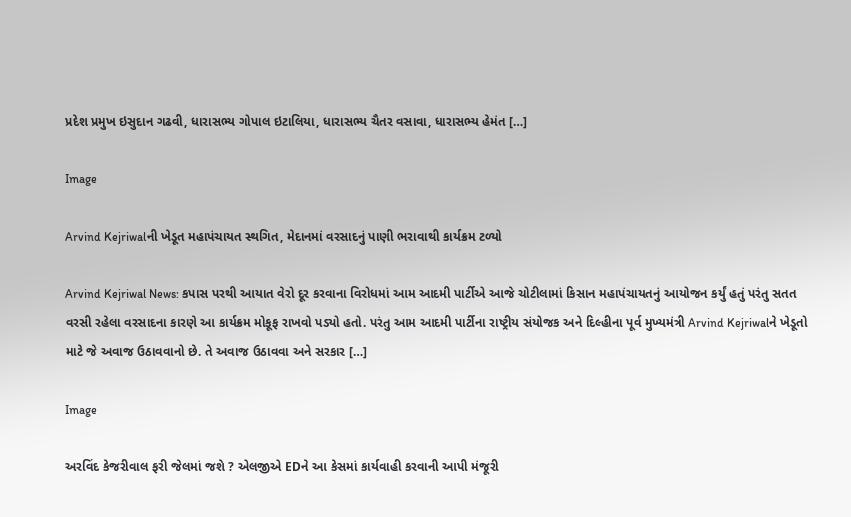પ્રદેશ પ્રમુખ ઇસુદાન ગઢવી, ધારાસભ્ય ગોપાલ ઇટાલિયા, ધારાસભ્ય ચૈતર વસાવા, ધારાસભ્ય હેમંત […]

Image

Arvind Kejriwalની ખેડૂત મહાપંચાયત સ્થગિત, મેદાનમાં વરસાદનું પાણી ભરાવાથી કાર્યક્રમ ટળ્યો

Arvind Kejriwal News: કપાસ પરથી આયાત વેરો દૂર કરવાના વિરોધમાં આમ આદમી પાર્ટીએ આજે ચોટીલામાં કિસાન મહાપંચાયતનું આયોજન કર્યું હતું પરંતુ સતત વરસી રહેલા વરસાદના કારણે આ કાર્યક્રમ મોકૂફ રાખવો પડ્યો હતો. પરંતુ આમ આદમી પાર્ટીના રાષ્ટ્રીય સંયોજક અને દિલ્હીના પૂર્વ મુખ્યમંત્રી Arvind Kejriwalને ખેડૂતો માટે જે અવાજ ઉઠાવવાનો છે. તે અવાજ ઉઠાવવા અને સરકાર […]

Image

અરવિંદ કેજરીવાલ ફરી જેલમાં જશે ? એલજીએ EDને આ કેસમાં કાર્યવાહી કરવાની આપી મંજૂરી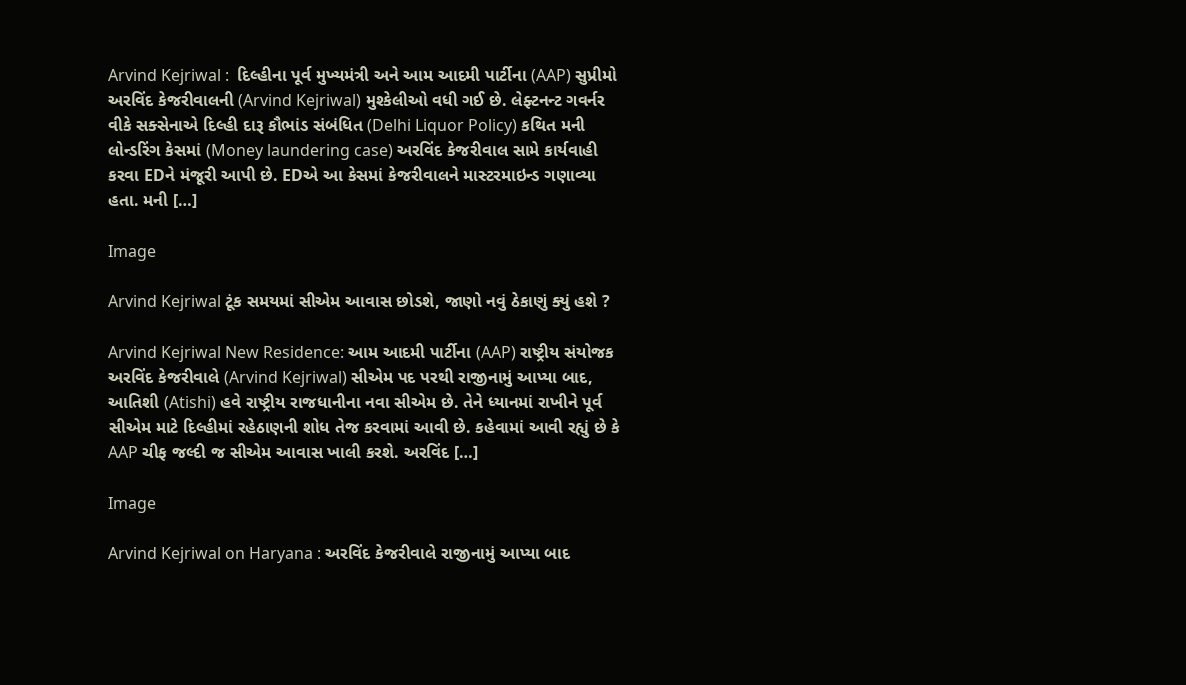Arvind Kejriwal :  દિલ્હીના પૂર્વ મુખ્યમંત્રી અને આમ આદમી પાર્ટીના (AAP) સુપ્રીમો અરવિંદ કેજરીવાલની (Arvind Kejriwal) મુશ્કેલીઓ વધી ગઈ છે. લેફ્ટનન્ટ ગવર્નર વીકે સક્સેનાએ દિલ્હી દારૂ કૌભાંડ સંબંધિત (Delhi Liquor Policy) કથિત મની લોન્ડરિંગ કેસમાં (Money laundering case) અરવિંદ કેજરીવાલ સામે કાર્યવાહી કરવા EDને મંજૂરી આપી છે. EDએ આ કેસમાં કેજરીવાલને માસ્ટરમાઇન્ડ ગણાવ્યા હતા. મની […]

Image

Arvind Kejriwal ટૂંક સમયમાં સીએમ આવાસ છોડશે, જાણો નવું ઠેકાણું ક્યું હશે ?

Arvind Kejriwal New Residence: આમ આદમી પાર્ટીના (AAP) રાષ્ટ્રીય સંયોજક અરવિંદ કેજરીવાલે (Arvind Kejriwal) સીએમ પદ પરથી રાજીનામું આપ્યા બાદ, આતિશી (Atishi) હવે રાષ્ટ્રીય રાજધાનીના નવા સીએમ છે. તેને ધ્યાનમાં રાખીને પૂર્વ સીએમ માટે દિલ્હીમાં રહેઠાણની શોધ તેજ કરવામાં આવી છે. કહેવામાં આવી રહ્યું છે કે AAP ચીફ જલ્દી જ સીએમ આવાસ ખાલી કરશે. અરવિંદ […]

Image

Arvind Kejriwal on Haryana : અરવિંદ કેજરીવાલે રાજીનામું આપ્યા બાદ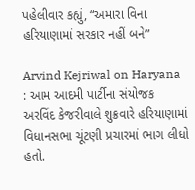પહેલીવાર કહ્યું, “અમારા વિના હરિયાણામાં સરકાર નહીં બને”

Arvind Kejriwal on Haryana : આમ આદમી પાર્ટીના સંયોજક અરવિંદ કેજરીવાલે શુક્રવારે હરિયાણામાં વિધાનસભા ચૂંટણી પ્રચારમાં ભાગ લીધો હતો.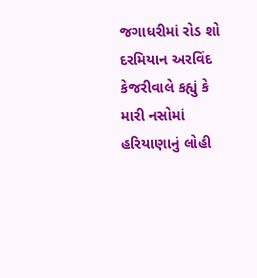જગાધરીમાં રોડ શો દરમિયાન અરવિંદ કેજરીવાલે કહ્યું કે મારી નસોમાં હરિયાણાનું લોહી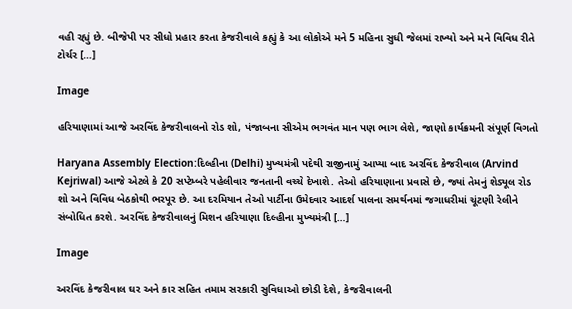વહી રહ્યું છે. બીજેપી પર સીધો પ્રહાર કરતા કેજરીવાલે કહ્યું કે આ લોકોએ મને 5 મહિના સુધી જેલમાં રાખ્યો અને મને વિવિધ રીતે ટોર્ચર […]

Image

હરિયાણામાં આજે અરવિંદ કેજરીવાલનો રોડ શો, પંજાબના સીએમ ભગવંત માન પણ ભાગ લેશે, જાણો કાર્યક્રમની સંપૂર્ણ વિગતો

Haryana Assembly Election:દિલ્હીના (Delhi) મુખ્યમંત્રી પદેથી રાજીનામું આપ્યા બાદ અરવિંદ કેજરીવાલ (Arvind Kejriwal) આજે એટલે કે 20 સપ્ટેમ્બરે પહેલીવાર જનતાની વચ્ચે દેખાશે. તેઓ હરિયાણાના પ્રવાસે છે, જ્યાં તેમનું શેડ્યૂલ રોડ શો અને વિવિધ બેઠકોથી ભરપૂર છે. આ દરમિયાન તેઓ પાર્ટીના ઉમેદવાર આદર્શ પાલના સમર્થનમાં જગાધરીમાં ચૂંટણી રેલીને સંબોધિત કરશે. અરવિંદ કેજરીવાલનું મિશન હરિયાણા દિલ્હીના મુખ્યમંત્રી […]

Image

અરવિંદ કેજરીવાલ ઘર અને કાર સહિત તમામ સરકારી સુવિધાઓ છોડી દેશે, કેજરીવાલની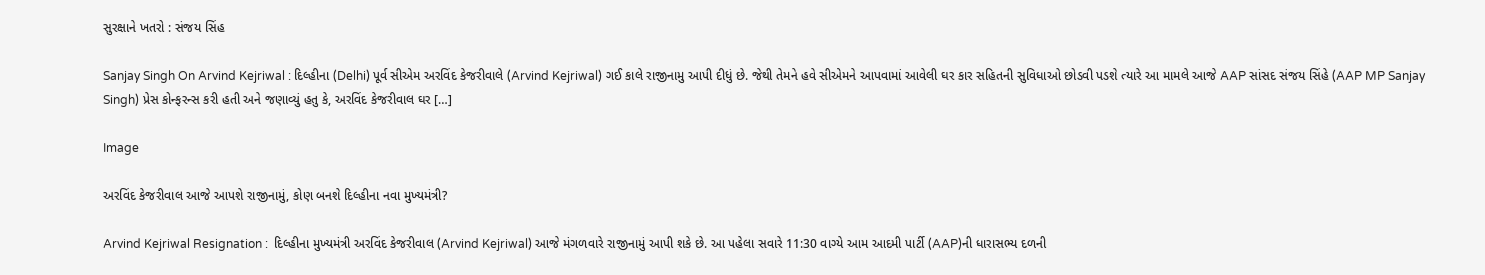સુરક્ષાને ખતરો : સંજય સિંહ

Sanjay Singh On Arvind Kejriwal : દિલ્હીના (Delhi) પૂર્વ સીએમ અરવિંદ કેજરીવાલે (Arvind Kejriwal) ગઈ કાલે રાજીનામુ આપી દીધું છે. જેથી તેમને હવે સીએમને આપવામાં આવેલી ઘર કાર સહિતની સુવિધાઓ છોડવી પડશે ત્યારે આ મામલે આજે AAP સાંસદ સંજય સિંહે (AAP MP Sanjay Singh) પ્રેસ કોન્ફરન્સ કરી હતી અને જણાવ્યું હતુ કે, અરવિંદ કેજરીવાલ ઘર […]

Image

અરવિંદ કેજરીવાલ આજે આપશે રાજીનામું, કોણ બનશે દિલ્હીના નવા મુખ્યમંત્રી?

Arvind Kejriwal Resignation :  દિલ્હીના મુખ્યમંત્રી અરવિંદ કેજરીવાલ (Arvind Kejriwal) આજે મંગળવારે રાજીનામું આપી શકે છે. આ પહેલા સવારે 11:30 વાગ્યે આમ આદમી પાર્ટી (AAP)ની ધારાસભ્ય દળની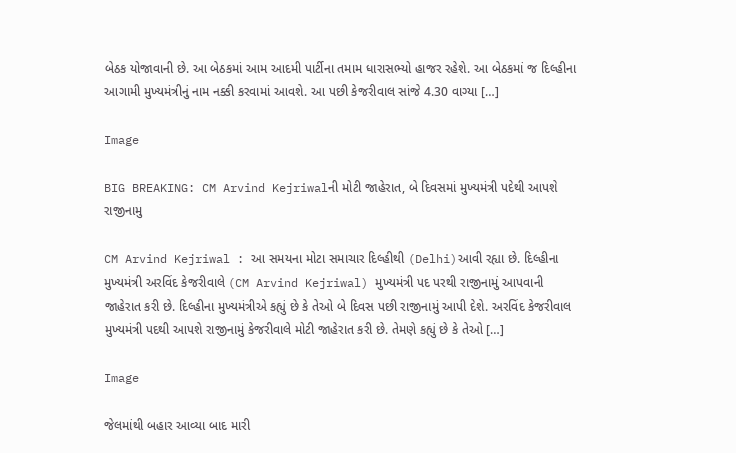બેઠક યોજાવાની છે. આ બેઠકમાં આમ આદમી પાર્ટીના તમામ ધારાસભ્યો હાજર રહેશે. આ બેઠકમાં જ દિલ્હીના આગામી મુખ્યમંત્રીનું નામ નક્કી કરવામાં આવશે. આ પછી કેજરીવાલ સાંજે 4.30 વાગ્યા […]

Image

BIG BREAKING: CM Arvind Kejriwalની મોટી જાહેરાત, બે દિવસમાં મુખ્યમંત્રી પદેથી આપશે રાજીનામુ

CM Arvind Kejriwal : આ સમયના મોટા સમાચાર દિલ્હીથી (Delhi)આવી રહ્યા છે. દિલ્હીના મુખ્યમંત્રી અરવિંદ કેજરીવાલે (CM Arvind Kejriwal) મુખ્યમંત્રી પદ પરથી રાજીનામું આપવાની જાહેરાત કરી છે. દિલ્હીના મુખ્યમંત્રીએ કહ્યું છે કે તેઓ બે દિવસ પછી રાજીનામું આપી દેશે. અરવિંદ કેજરીવાલ મુખ્યમંત્રી પદથી આપશે રાજીનામું કેજરીવાલે મોટી જાહેરાત કરી છે. તેમણે કહ્યું છે કે તેઓ […]

Image

જેલમાંથી બહાર આવ્યા બાદ મારી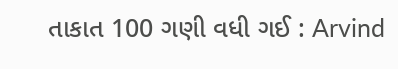તાકાત 100 ગણી વધી ગઈ : Arvind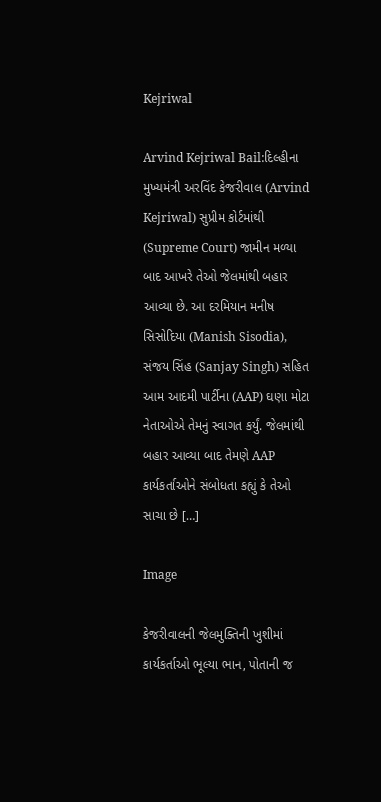Kejriwal

Arvind Kejriwal Bail:દિલ્હીના મુખ્યમંત્રી અરવિંદ કેજરીવાલ (Arvind Kejriwal) સુપ્રીમ કોર્ટમાંથી (Supreme Court) જામીન મળ્યા બાદ આખરે તેઓ જેલમાંથી બહાર આવ્યા છે. આ દરમિયાન મનીષ સિસોદિયા (Manish Sisodia), સંજય સિંહ (Sanjay Singh) સહિત આમ આદમી પાર્ટીના (AAP) ઘણા મોટા નેતાઓએ તેમનું સ્વાગત કર્યું. જેલમાંથી બહાર આવ્યા બાદ તેમણે AAP કાર્યકર્તાઓને સંબોધતા કહ્યું કે તેઓ સાચા છે […]

Image

કેજરીવાલની જેલમુક્તિની ખુશીમાં કાર્યકર્તાઓ ભૂલ્યા ભાન, પોતાની જ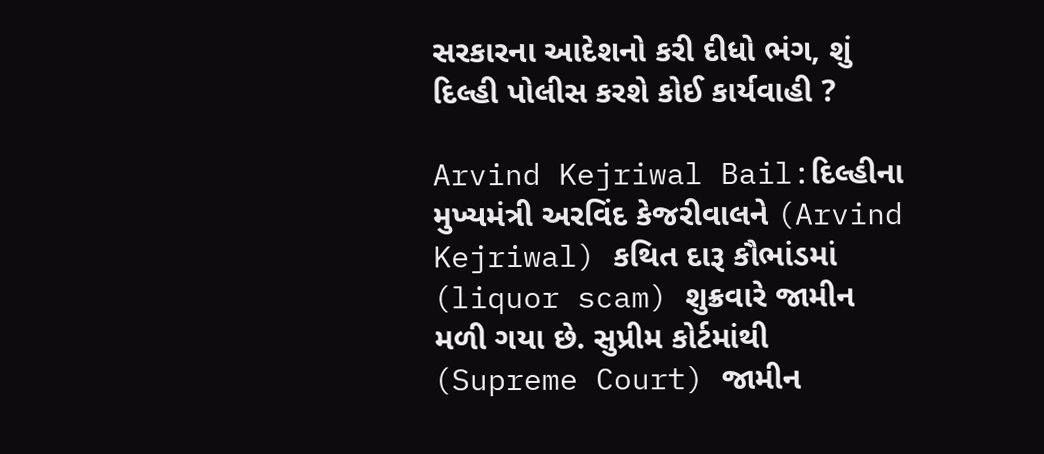સરકારના આદેશનો કરી દીધો ભંગ, શું દિલ્હી પોલીસ કરશે કોઈ કાર્યવાહી ?

Arvind Kejriwal Bail:દિલ્હીના મુખ્યમંત્રી અરવિંદ કેજરીવાલને (Arvind Kejriwal) કથિત દારૂ કૌભાંડમાં (liquor scam) શુક્રવારે જામીન મળી ગયા છે. સુપ્રીમ કોર્ટમાંથી (Supreme Court) જામીન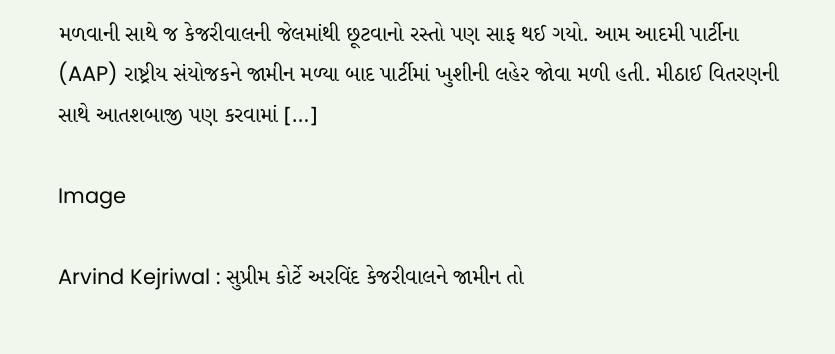મળવાની સાથે જ કેજરીવાલની જેલમાંથી છૂટવાનો રસ્તો પણ સાફ થઈ ગયો. આમ આદમી પાર્ટીના (AAP) રાષ્ટ્રીય સંયોજકને જામીન મળ્યા બાદ પાર્ટીમાં ખુશીની લહેર જોવા મળી હતી. મીઠાઈ વિતરણની સાથે આતશબાજી પણ કરવામાં […]

Image

Arvind Kejriwal : સુપ્રીમ કોર્ટે અરવિંદ કેજરીવાલને જામીન તો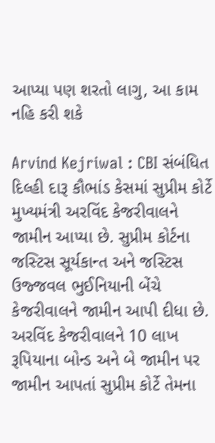આપ્યા પણ શરતો લાગુ, આ કામ નહિ કરી શકે

Arvind Kejriwal : CBI સંબંધિત દિલ્હી દારૂ કૌભાંડ કેસમાં સુપ્રીમ કોર્ટે મુખ્યમંત્રી અરવિંદ કેજરીવાલને જામીન આપ્યા છે. સુપ્રીમ કોર્ટના જસ્ટિસ સૂર્યકાન્ત અને જસ્ટિસ ઉજ્જવલ ભુઈનિયાની બેંચે કેજરીવાલને જામીન આપી દીધા છે. અરવિંદ કેજરીવાલને 10 લાખ રૂપિયાના બોન્ડ અને બે જામીન પર જામીન આપતાં સુપ્રીમ કોર્ટે તેમના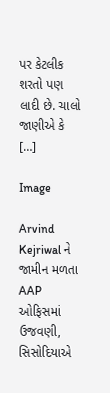પર કેટલીક શરતો પણ લાદી છે. ચાલો જાણીએ કે […]

Image

Arvind Kejriwal ને જામીન મળતા AAP ઓફિસમાં ઉજવણી, સિસોદિયાએ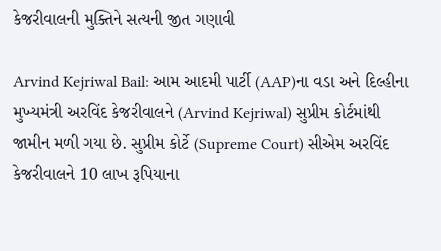કેજરીવાલની મુક્તિને સત્યની જીત ગણાવી

Arvind Kejriwal Bail: આમ આદમી પાર્ટી (AAP)ના વડા અને દિલ્હીના મુખ્યમંત્રી અરવિંદ કેજરીવાલને (Arvind Kejriwal) સુપ્રીમ કોર્ટમાંથી જામીન મળી ગયા છે. સુપ્રીમ કોર્ટે (Supreme Court) સીએમ અરવિંદ કેજરીવાલને 10 લાખ રૂપિયાના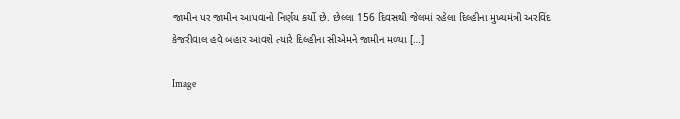જામીન પર જામીન આપવાનો નિર્ણય કર્યો છે. છેલ્લા 156 દિવસથી જેલમાં રહેલા દિલ્હીના મુખ્યમંત્રી અરવિંદ કેજરીવાલ હવે બહાર આવશે ત્યારે દિલ્હીના સીએમને જામીન મળ્યા […]

Image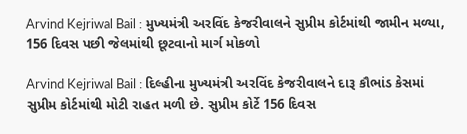Arvind Kejriwal Bail : મુખ્યમંત્રી અરવિંદ કેજરીવાલને સુપ્રીમ કોર્ટમાંથી જામીન મળ્યા, 156 દિવસ પછી જેલમાંથી છૂટવાનો માર્ગ મોકળો

Arvind Kejriwal Bail : દિલ્હીના મુખ્યમંત્રી અરવિંદ કેજરીવાલને દારૂ કૌભાંડ કેસમાં સુપ્રીમ કોર્ટમાંથી મોટી રાહત મળી છે. સુપ્રીમ કોર્ટે 156 દિવસ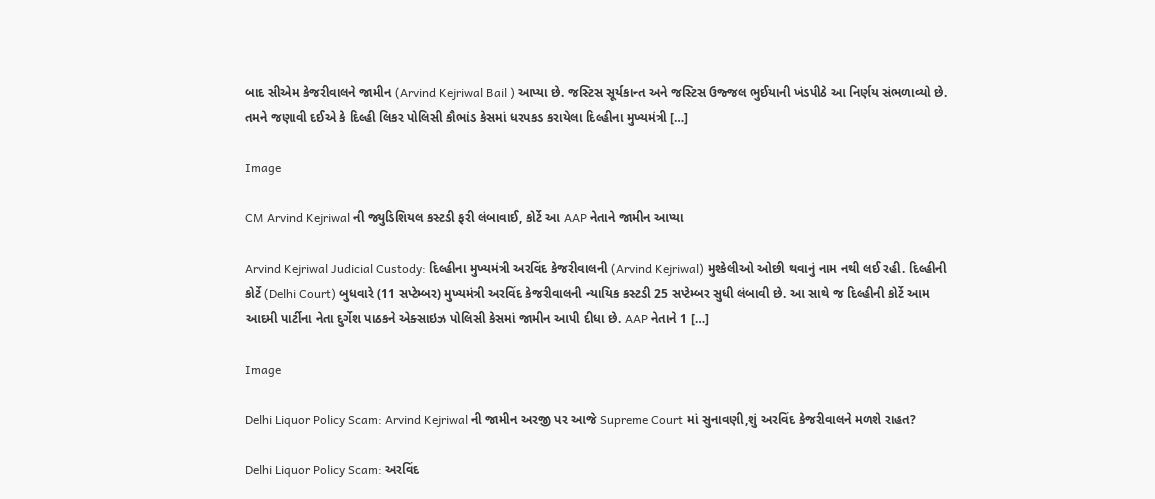બાદ સીએમ કેજરીવાલને જામીન (Arvind Kejriwal Bail ) આપ્યા છે. જસ્ટિસ સૂર્યકાન્ત અને જસ્ટિસ ઉજ્જલ ભુઈયાની ખંડપીઠે આ નિર્ણય સંભળાવ્યો છે. તમને જણાવી દઈએ કે દિલ્હી લિકર પોલિસી કૌભાંડ કેસમાં ધરપકડ કરાયેલા દિલ્હીના મુખ્યમંત્રી […]

Image

CM Arvind Kejriwal ની જ્યુડિશિયલ કસ્ટડી ફરી લંબાવાઈ, કોર્ટે આ AAP નેતાને જામીન આપ્યા

Arvind Kejriwal Judicial Custody: દિલ્હીના મુખ્યમંત્રી અરવિંદ કેજરીવાલની (Arvind Kejriwal) મુશ્કેલીઓ ઓછી થવાનું નામ નથી લઈ રહી. દિલ્હીની કોર્ટે (Delhi Court) બુધવારે (11 સપ્ટેમ્બર) મુખ્યમંત્રી અરવિંદ કેજરીવાલની ન્યાયિક કસ્ટડી 25 સપ્ટેમ્બર સુધી લંબાવી છે. આ સાથે જ દિલ્હીની કોર્ટે આમ આદમી પાર્ટીના નેતા દુર્ગેશ પાઠકને એક્સાઇઝ પોલિસી કેસમાં જામીન આપી દીધા છે. AAP નેતાને 1 […]

Image

Delhi Liquor Policy Scam: Arvind Kejriwal ની જામીન અરજી પર આજે Supreme Court માં સુનાવણી,શું અરવિંદ કેજરીવાલને મળશે રાહત?

Delhi Liquor Policy Scam: અરવિંદ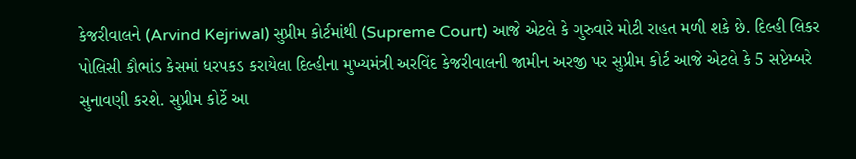કેજરીવાલને (Arvind Kejriwal) સુપ્રીમ કોર્ટમાંથી (Supreme Court) આજે એટલે કે ગુરુવારે મોટી રાહત મળી શકે છે. દિલ્હી લિકર પોલિસી કૌભાંડ કેસમાં ધરપકડ કરાયેલા દિલ્હીના મુખ્યમંત્રી અરવિંદ કેજરીવાલની જામીન અરજી પર સુપ્રીમ કોર્ટ આજે એટલે કે 5 સપ્ટેમ્બરે સુનાવણી કરશે. સુપ્રીમ કોર્ટે આ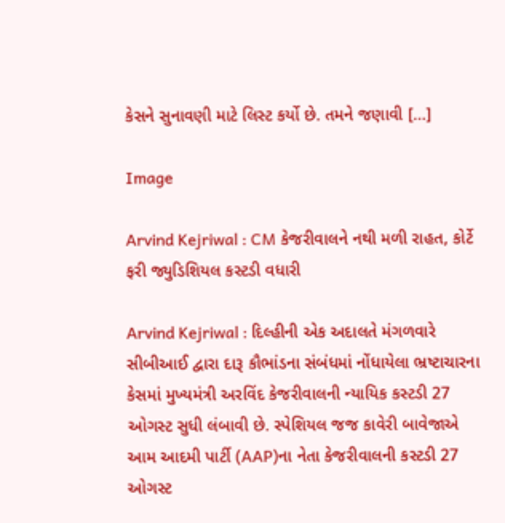કેસને સુનાવણી માટે લિસ્ટ કર્યો છે. તમને જણાવી […]

Image

Arvind Kejriwal : CM કેજરીવાલને નથી મળી રાહત, કોર્ટે ફરી જ્યુડિશિયલ કસ્ટડી વધારી

Arvind Kejriwal : દિલ્હીની એક અદાલતે મંગળવારે સીબીઆઈ દ્વારા દારૂ કૌભાંડના સંબંધમાં નોંધાયેલા ભ્રષ્ટાચારના કેસમાં મુખ્યમંત્રી અરવિંદ કેજરીવાલની ન્યાયિક કસ્ટડી 27 ઓગસ્ટ સુધી લંબાવી છે. સ્પેશિયલ જજ કાવેરી બાવેજાએ આમ આદમી પાર્ટી (AAP)ના નેતા કેજરીવાલની કસ્ટડી 27 ઓગસ્ટ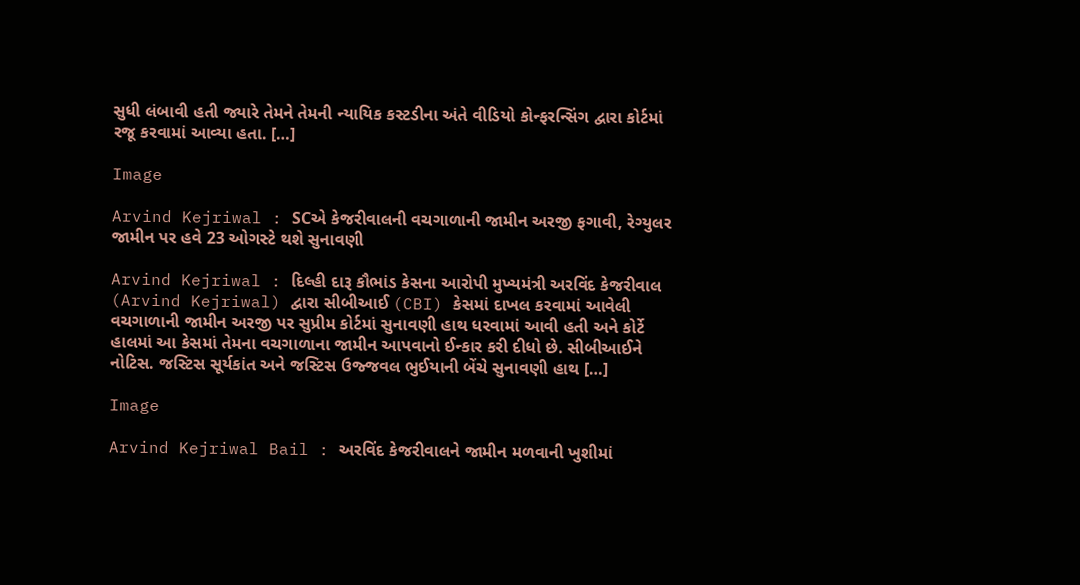સુધી લંબાવી હતી જ્યારે તેમને તેમની ન્યાયિક કસ્ટડીના અંતે વીડિયો કોન્ફરન્સિંગ દ્વારા કોર્ટમાં રજૂ કરવામાં આવ્યા હતા. […]

Image

Arvind Kejriwal : SCએ કેજરીવાલની વચગાળાની જામીન અરજી ફગાવી, રેગ્યુલર જામીન પર હવે 23 ઓગસ્ટે થશે સુનાવણી

Arvind Kejriwal : દિલ્હી દારૂ કૌભાંડ કેસના આરોપી મુખ્યમંત્રી અરવિંદ કેજરીવાલ (Arvind Kejriwal) દ્વારા સીબીઆઈ (CBI) કેસમાં દાખલ કરવામાં આવેલી વચગાળાની જામીન અરજી પર સુપ્રીમ કોર્ટમાં સુનાવણી હાથ ધરવામાં આવી હતી અને કોર્ટે હાલમાં આ કેસમાં તેમના વચગાળાના જામીન આપવાનો ઈન્કાર કરી દીધો છે. સીબીઆઈને નોટિસ. જસ્ટિસ સૂર્યકાંત અને જસ્ટિસ ઉજ્જવલ ભુઈયાની બેંચે સુનાવણી હાથ […]

Image

Arvind Kejriwal Bail : અરવિંદ કેજરીવાલને જામીન મળવાની ખુશીમાં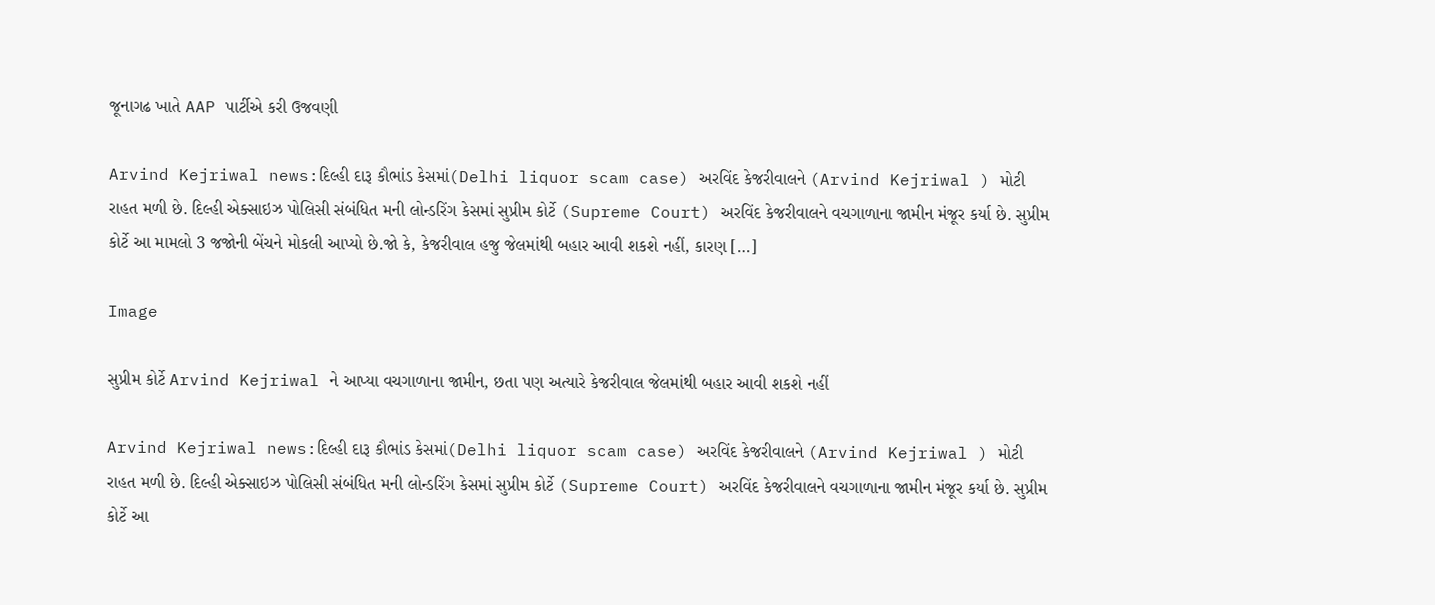જૂનાગઢ ખાતે AAP પાર્ટીએ કરી ઉજવણી

Arvind Kejriwal news:દિલ્હી દારૂ કૌભાંડ કેસમાં(Delhi liquor scam case) અરવિંદ કેજરીવાલને (Arvind Kejriwal ) મોટી રાહત મળી છે. દિલ્હી એક્સાઇઝ પોલિસી સંબંધિત મની લોન્ડરિંગ કેસમાં સુપ્રીમ કોર્ટે (Supreme Court) અરવિંદ કેજરીવાલને વચગાળાના જામીન મંજૂર કર્યા છે. સુપ્રીમ કોર્ટે આ મામલો 3 જજોની બેંચને મોકલી આપ્યો છે.જો કે, કેજરીવાલ હજુ જેલમાંથી બહાર આવી શકશે નહીં, કારણ […]

Image

સુપ્રીમ કોર્ટે Arvind Kejriwal ને આપ્યા વચગાળાના જામીન, છતા પણ અત્યારે કેજરીવાલ જેલમાંથી બહાર આવી શકશે નહીં

Arvind Kejriwal news:દિલ્હી દારૂ કૌભાંડ કેસમાં(Delhi liquor scam case) અરવિંદ કેજરીવાલને (Arvind Kejriwal ) મોટી રાહત મળી છે. દિલ્હી એક્સાઇઝ પોલિસી સંબંધિત મની લોન્ડરિંગ કેસમાં સુપ્રીમ કોર્ટે (Supreme Court) અરવિંદ કેજરીવાલને વચગાળાના જામીન મંજૂર કર્યા છે. સુપ્રીમ કોર્ટે આ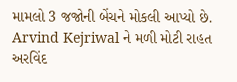મામલો 3 જજોની બેંચને મોકલી આપ્યો છે. Arvind Kejriwal ને મળી મોટી રાહત અરવિંદ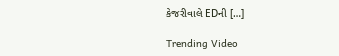કેજરીવાલે EDની […]

Trending Video